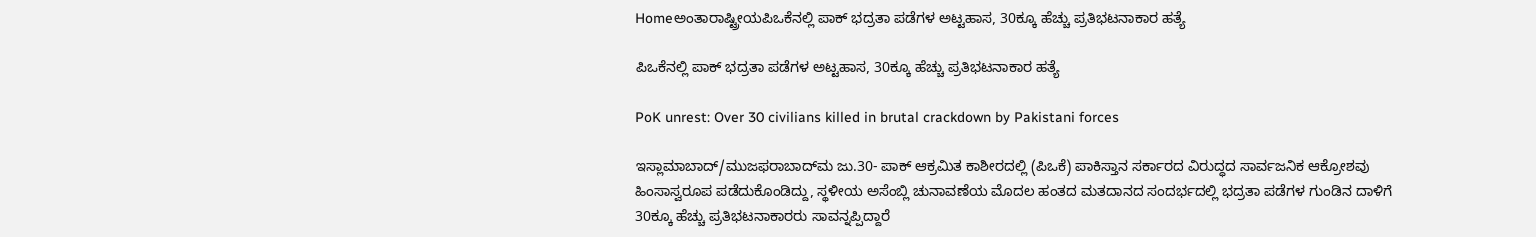Homeಅಂತಾರಾಷ್ಟ್ರೀಯಪಿಒಕೆನಲ್ಲಿ ಪಾಕ್ ಭದ್ರತಾ ಪಡೆಗಳ ಅಟ್ಟಹಾಸ, 30ಕ್ಕೂ ಹೆಚ್ಚು ಪ್ರತಿಭಟನಾಕಾರ ಹತ್ಯೆ

ಪಿಒಕೆನಲ್ಲಿ ಪಾಕ್ ಭದ್ರತಾ ಪಡೆಗಳ ಅಟ್ಟಹಾಸ, 30ಕ್ಕೂ ಹೆಚ್ಚು ಪ್ರತಿಭಟನಾಕಾರ ಹತ್ಯೆ

PoK unrest: Over 30 civilians killed in brutal crackdown by Pakistani forces

ಇಸ್ಲಾಮಾಬಾದ್‌/ಮುಜಫರಾಬಾದ್‌ಮ ಜು.30- ಪಾಕ್‌ ಆಕ್ರಮಿತ ಕಾಶೀರದಲ್ಲಿ (ಪಿಒಕೆ) ಪಾಕಿಸ್ತಾನ ಸರ್ಕಾರದ ವಿರುದ್ಧದ ಸಾರ್ವಜನಿಕ ಆಕ್ರೋಶವು ಹಿಂಸಾಸ್ವರೂಪ ಪಡೆದುಕೊಂಡಿದ್ದು, ಸ್ಥಳೀಯ ಅಸೆಂಬ್ಲಿ ಚುನಾವಣೆಯ ಮೊದಲ ಹಂತದ ಮತದಾನದ ಸಂದರ್ಭದಲ್ಲಿ ಭದ್ರತಾ ಪಡೆಗಳ ಗುಂಡಿನ ದಾಳಿಗೆ 30ಕ್ಕೂ ಹೆಚ್ಚು ಪ್ರತಿಭಟನಾಕಾರರು ಸಾವನ್ನಪ್ಪಿದ್ದಾರೆ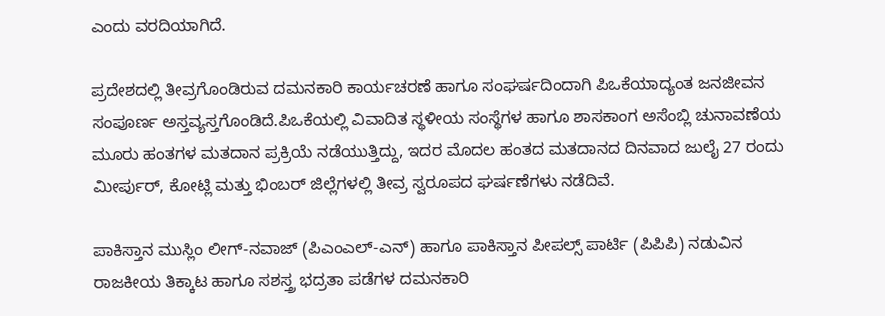ಎಂದು ವರದಿಯಾಗಿದೆ.

ಪ್ರದೇಶದಲ್ಲಿ ತೀವ್ರಗೊಂಡಿರುವ ದಮನಕಾರಿ ಕಾರ್ಯಚರಣೆ ಹಾಗೂ ಸಂಘರ್ಷದಿಂದಾಗಿ ಪಿಒಕೆಯಾದ್ಯಂತ ಜನಜೀವನ ಸಂಪೂರ್ಣ ಅಸ್ತವ್ಯಸ್ತಗೊಂಡಿದೆ.ಪಿಒಕೆಯಲ್ಲಿ ವಿವಾದಿತ ಸ್ಥಳೀಯ ಸಂಸ್ಥೆಗಳ ಹಾಗೂ ಶಾಸಕಾಂಗ ಅಸೆಂಬ್ಲಿ ಚುನಾವಣೆಯ ಮೂರು ಹಂತಗಳ ಮತದಾನ ಪ್ರಕ್ರಿಯೆ ನಡೆಯುತ್ತಿದ್ದು, ಇದರ ಮೊದಲ ಹಂತದ ಮತದಾನದ ದಿನವಾದ ಜುಲೈ 27 ರಂದು ಮೀರ್ಪುರ್‌, ಕೋಟ್ಲಿ ಮತ್ತು ಭಿಂಬರ್‌ ಜಿಲ್ಲೆಗಳಲ್ಲಿ ತೀವ್ರ ಸ್ವರೂಪದ ಘರ್ಷಣೆಗಳು ನಡೆದಿವೆ.

ಪಾಕಿಸ್ತಾನ ಮುಸ್ಲಿಂ ಲೀಗ್‌-ನವಾಜ್‌ (ಪಿಎಂಎಲ್‌-ಎನ್‌) ಹಾಗೂ ಪಾಕಿಸ್ತಾನ ಪೀಪಲ್ಸ್ ಪಾರ್ಟಿ (ಪಿಪಿಪಿ) ನಡುವಿನ ರಾಜಕೀಯ ತಿಕ್ಕಾಟ ಹಾಗೂ ಸಶಸ್ತ್ರ ಭದ್ರತಾ ಪಡೆಗಳ ದಮನಕಾರಿ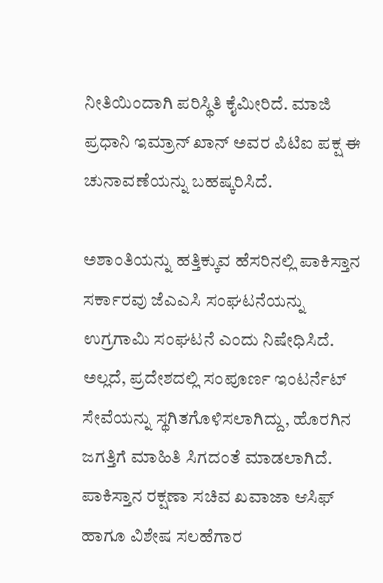ನೀತಿಯಿಂದಾಗಿ ಪರಿಸ್ಥಿತಿ ಕೈಮೀರಿದೆ. ಮಾಜಿ ಪ್ರಧಾನಿ ಇಮ್ರಾನ್‌ ಖಾನ್‌ ಅವರ ಪಿಟಿಐ ಪಕ್ಷ ಈ ಚುನಾವಣೆಯನ್ನು ಬಹಷ್ಕರಿಸಿದೆ.

ಅಶಾಂತಿಯನ್ನು ಹತ್ತಿಕ್ಕುವ ಹೆಸರಿನಲ್ಲಿ ಪಾಕಿಸ್ತಾನ ಸರ್ಕಾರವು ಜೆಎಎಸಿ ಸಂಘಟನೆಯನ್ನು ಉಗ್ರಗಾಮಿ ಸಂಘಟನೆ ಎಂದು ನಿಷೇಧಿಸಿದೆ. ಅಲ್ಲದೆ, ಪ್ರದೇಶದಲ್ಲಿ ಸಂಪೂರ್ಣ ಇಂಟರ್ನೆಟ್‌ ಸೇವೆಯನ್ನು ಸ್ಥಗಿತಗೊಳಿಸಲಾಗಿದ್ದು, ಹೊರಗಿನ ಜಗತ್ತಿಗೆ ಮಾಹಿತಿ ಸಿಗದಂತೆ ಮಾಡಲಾಗಿದೆ. ಪಾಕಿಸ್ತಾನ ರಕ್ಷಣಾ ಸಚಿವ ಖವಾಜಾ ಆಸಿಫ್‌ ಹಾಗೂ ವಿಶೇಷ ಸಲಹೆಗಾರ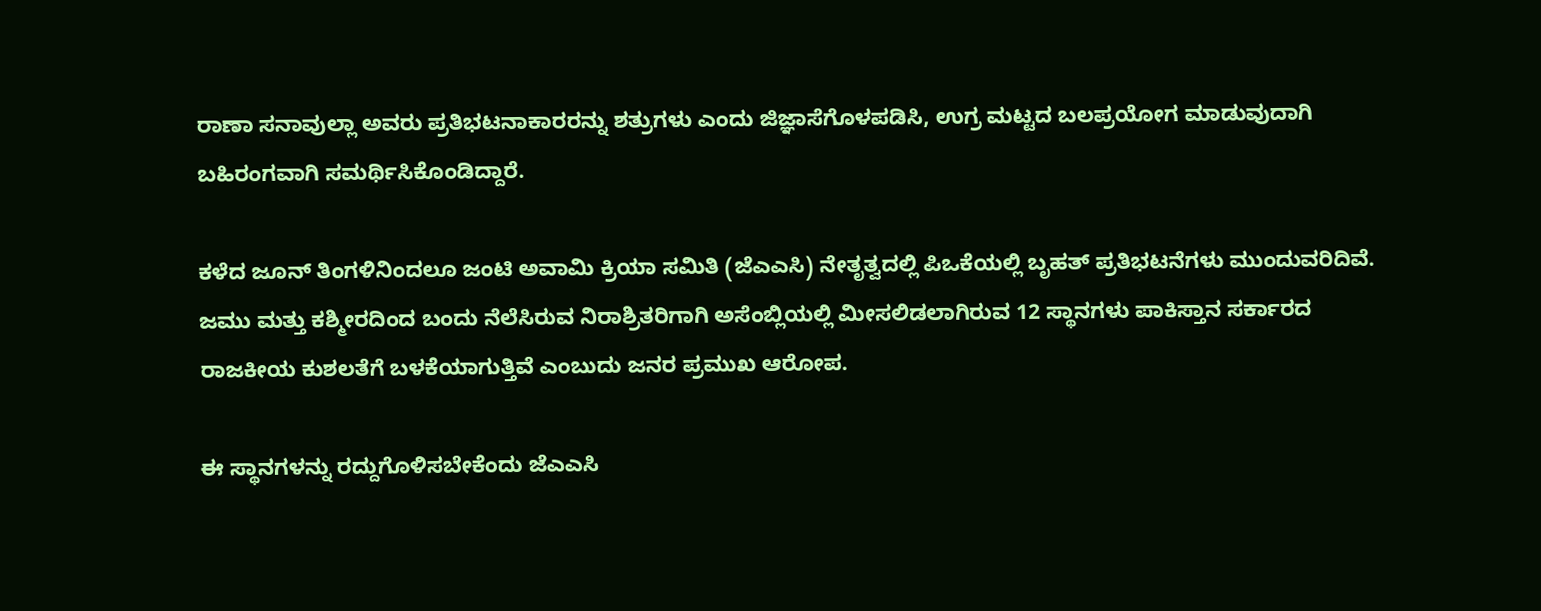ರಾಣಾ ಸನಾವುಲ್ಲಾ ಅವರು ಪ್ರತಿಭಟನಾಕಾರರನ್ನು ಶತ್ರುಗಳು ಎಂದು ಜಿಜ್ಞಾಸೆಗೊಳಪಡಿಸಿ, ಉಗ್ರ ಮಟ್ಟದ ಬಲಪ್ರಯೋಗ ಮಾಡುವುದಾಗಿ ಬಹಿರಂಗವಾಗಿ ಸಮರ್ಥಿಸಿಕೊಂಡಿದ್ದಾರೆ.

ಕಳೆದ ಜೂನ್‌ ತಿಂಗಳಿನಿಂದಲೂ ಜಂಟಿ ಅವಾಮಿ ಕ್ರಿಯಾ ಸಮಿತಿ (ಜೆಎಎಸಿ) ನೇತೃತ್ವದಲ್ಲಿ ಪಿಒಕೆಯಲ್ಲಿ ಬೃಹತ್‌ ಪ್ರತಿಭಟನೆಗಳು ಮುಂದುವರಿದಿವೆ. ಜಮು ಮತ್ತು ಕಶ್ಮೀರದಿಂದ ಬಂದು ನೆಲೆಸಿರುವ ನಿರಾಶ್ರಿತರಿಗಾಗಿ ಅಸೆಂಬ್ಲಿಯಲ್ಲಿ ಮೀಸಲಿಡಲಾಗಿರುವ 12 ಸ್ಥಾನಗಳು ಪಾಕಿಸ್ತಾನ ಸರ್ಕಾರದ ರಾಜಕೀಯ ಕುಶಲತೆಗೆ ಬಳಕೆಯಾಗುತ್ತಿವೆ ಎಂಬುದು ಜನರ ಪ್ರಮುಖ ಆರೋಪ.

ಈ ಸ್ಥಾನಗಳನ್ನು ರದ್ದುಗೊಳಿಸಬೇಕೆಂದು ಜೆಎಎಸಿ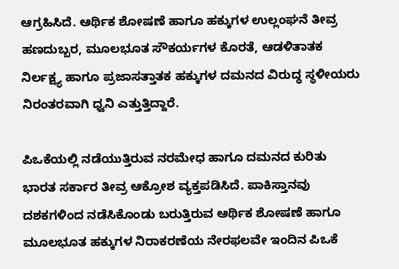ಆಗ್ರಹಿಸಿದೆ. ಆರ್ಥಿಕ ಶೋಷಣೆ ಹಾಗೂ ಹಕ್ಕುಗಳ ಉಲ್ಲಂಘನೆ ತೀವ್ರ ಹಣದುಬ್ಬರ, ಮೂಲಭೂತ ಸೌಕರ್ಯಗಳ ಕೊರತೆ, ಆಡಳಿತಾತಕ ನಿರ್ಲಕ್ಷ್ಯ ಹಾಗೂ ಪ್ರಜಾಸತ್ತಾತಕ ಹಕ್ಕುಗಳ ದಮನದ ವಿರುದ್ಧ ಸ್ಥಳೀಯರು ನಿರಂತರವಾಗಿ ಧ್ವನಿ ಎತ್ತುತ್ತಿದ್ದಾರೆ.

ಪಿಒಕೆಯಲ್ಲಿ ನಡೆಯುತ್ತಿರುವ ನರಮೇಧ ಹಾಗೂ ದಮನದ ಕುರಿತು ಭಾರತ ಸರ್ಕಾರ ತೀವ್ರ ಆಕ್ರೋಶ ವ್ಯಕ್ತಪಡಿಸಿದೆ. ಪಾಕಿಸ್ತಾನವು ದಶಕಗಳಿಂದ ನಡೆಸಿಕೊಂಡು ಬರುತ್ತಿರುವ ಆರ್ಥಿಕ ಶೋಷಣೆ ಹಾಗೂ ಮೂಲಭೂತ ಹಕ್ಕುಗಳ ನಿರಾಕರಣೆಯ ನೇರಫಲವೇ ಇಂದಿನ ಪಿಒಕೆ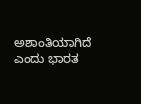ಅಶಾಂತಿಯಾಗಿದೆ ಎಂದು ಭಾರತ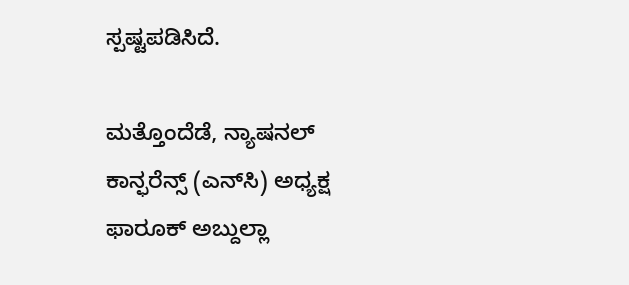ಸ್ಪಷ್ಟಪಡಿಸಿದೆ.

ಮತ್ತೊಂದೆಡೆ, ನ್ಯಾಷನಲ್‌ ಕಾನ್ಫರೆನ್ಸ್ (ಎನ್‌ಸಿ) ಅಧ್ಯಕ್ಷ ಫಾರೂಕ್‌ ಅಬ್ದುಲ್ಲಾ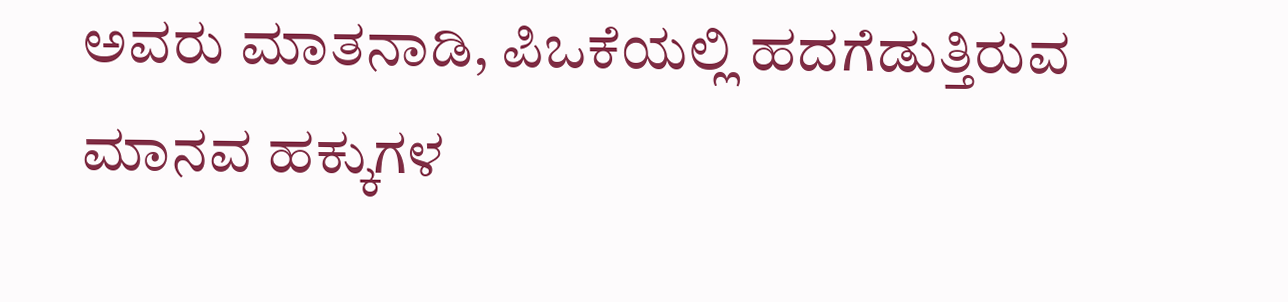ಅವರು ಮಾತನಾಡಿ, ಪಿಒಕೆಯಲ್ಲಿ ಹದಗೆಡುತ್ತಿರುವ ಮಾನವ ಹಕ್ಕುಗಳ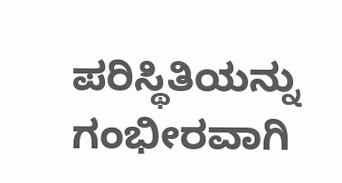ಪರಿಸ್ಥಿತಿಯನ್ನು ಗಂಭೀರವಾಗಿ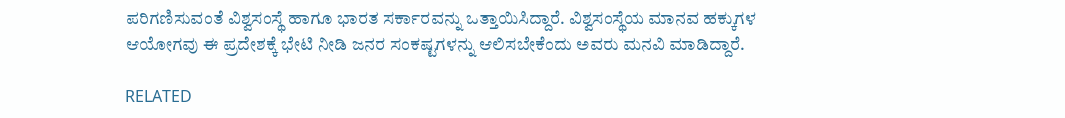ಪರಿಗಣಿಸುವಂತೆ ವಿಶ್ವಸಂಸ್ಥೆ ಹಾಗೂ ಭಾರತ ಸರ್ಕಾರವನ್ನು ಒತ್ತಾಯಿಸಿದ್ದಾರೆ. ವಿಶ್ವಸಂಸ್ಥೆಯ ಮಾನವ ಹಕ್ಕುಗಳ ಆಯೋಗವು ಈ ಪ್ರದೇಶಕ್ಕೆ ಭೇಟಿ ನೀಡಿ ಜನರ ಸಂಕಷ್ಟಗಳನ್ನು ಆಲಿಸಬೇಕೆಂದು ಅವರು ಮನವಿ ಮಾಡಿದ್ದಾರೆ.

RELATED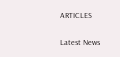ARTICLES

Latest News